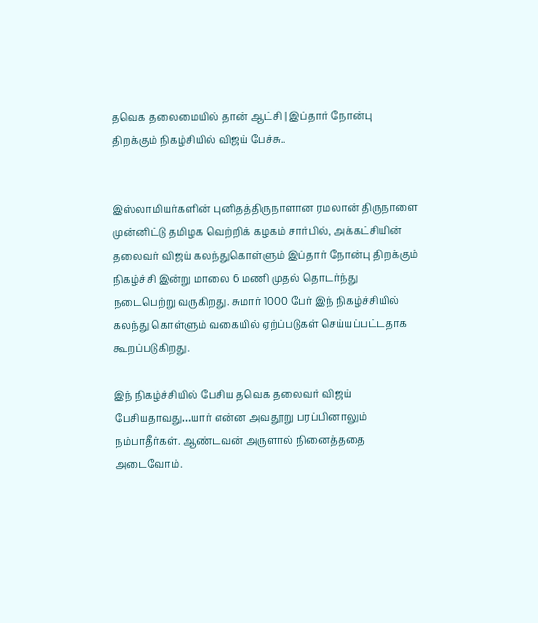தவெக தலைமையில் தான் ஆட்சி | இப்தார் நோன்பு திறக்கும் நிகழ்சியில் விஜய் பேச்சு..


இஸ்லாமியர்களின் புனிதத்திருநாளான ரமலான் திருநாளை முன்னிட்டு தமிழக வெற்றிக் கழகம் சார்பில், அக்கட்சியின் தலைவர் விஜய் கலந்துகொள்ளும் இப்தார் நோன்பு திறக்கும் நிகழ்ச்சி இன்று மாலை 6 மணி முதல் தொடர்ந்து நடைபெற்று வருகிறது. சுமார் 1000 பேர் இந் நிகழ்ச்சியில் கலந்து கொள்ளும் வகையில் ஏற்ப்படுகள் செய்யப்பட்டதாக கூறப்படுகிறது.

இந் நிகழ்ச்சியில் பேசிய தவெக தலைவர் விஜய் பேசியதாவது…யார் என்ன அவதூறு பரப்பினாலும் நம்பாதீர்கள். ஆண்டவன் அருளால் நினைத்ததை அடைவோம்.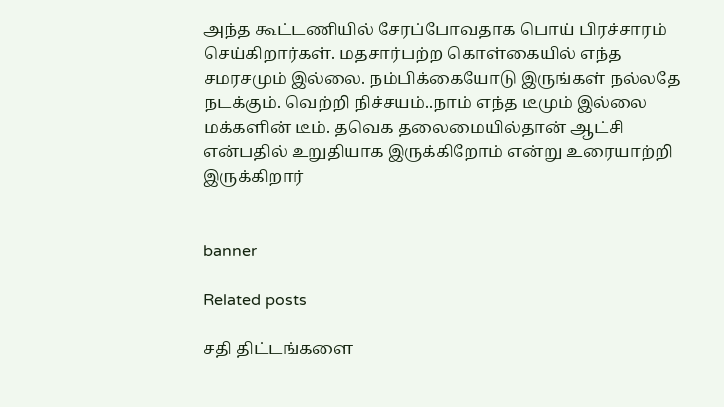அந்த கூட்டணியில் சேரப்போவதாக பொய் பிரச்சாரம் செய்கிறார்கள். மதசார்பற்ற கொள்கையில் எந்த சமரசமும் இல்லை. நம்பிக்கையோடு இருங்கள் நல்லதே நடக்கும். வெற்றி நிச்சயம்..நாம் எந்த டீமும் இல்லை மக்களின் டீம். தவெக தலைமையில்தான் ஆட்சி என்பதில் உறுதியாக இருக்கிறோம் என்று உரையாற்றி இருக்கிறார்


banner

Related posts

சதி திட்டங்களை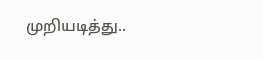முறியடித்து..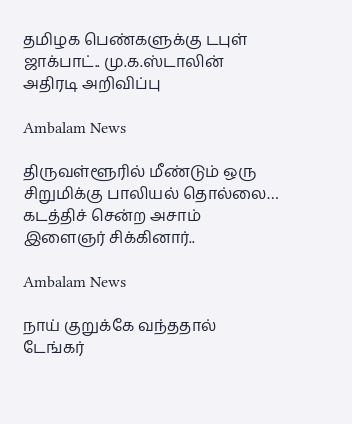தமிழக பெண்களுக்கு டபுள் ஜாக்பாட்.. மு.க.ஸ்டாலின் அதிரடி அறிவிப்பு

Ambalam News

திருவள்ளூரில் மீண்டும் ஒரு சிறுமிக்கு பாலியல் தொல்லை… கடத்திச் சென்ற அசாம் இளைஞர் சிக்கினார்..

Ambalam News

நாய் குறுக்கே வந்ததால் டேங்கர்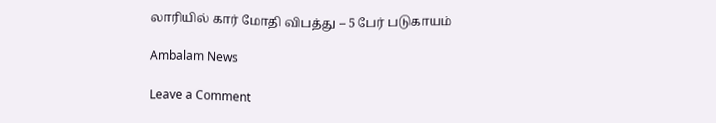லாரியில் கார் மோதி விபத்து – 5 பேர் படுகாயம்

Ambalam News

Leave a Comment